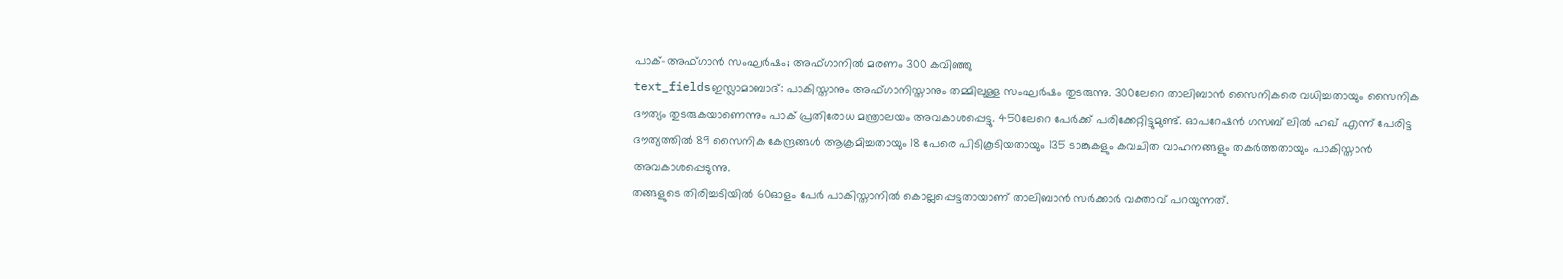പാക്-അഫ്ഗാൻ സംഘർഷം; അഫ്ഗാനിൽ മരണം 300 കവിഞ്ഞു
text_fieldsഇസ്ലാമാബാദ്: പാകിസ്താനും അഫ്ഗാനിസ്താനും തമ്മിലുള്ള സംഘർഷം തുടരുന്നു. 300ലേറെ താലിബാൻ സൈനികരെ വധിച്ചതായും സൈനിക ദൗത്യം തുടരുകയാണെന്നും പാക് പ്രതിരോധ മന്ത്രാലയം അവകാശപ്പെട്ടു. 450ലേറെ പേർക്ക് പരിക്കേറ്റിട്ടുമുണ്ട്. ഓപറേഷൻ ഗസബ് ലിൽ ഹഖ് എന്ന് പേരിട്ട ദൗത്യത്തിൽ 89 സൈനിക കേന്ദ്രങ്ങൾ ആക്രമിച്ചതായും 18 പേരെ പിടികൂടിയതായും 135 ടാങ്കുകളും കവചിത വാഹനങ്ങളും തകർത്തതായും പാകിസ്താൻ അവകാശപ്പെടുന്നു.
തങ്ങളുടെ തിരിച്ചടിയിൽ 60ഓളം പേർ പാകിസ്താനിൽ കൊല്ലപ്പെട്ടതായാണ് താലിബാൻ സർക്കാർ വക്താവ് പറയുന്നത്.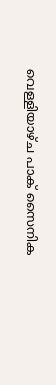വെള്ളിയാഴ്ച പാക് സൈനിക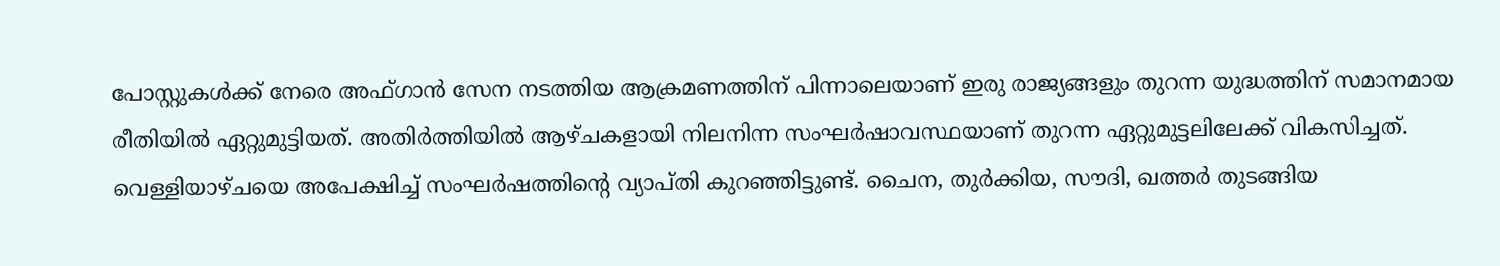പോസ്റ്റുകൾക്ക് നേരെ അഫ്ഗാൻ സേന നടത്തിയ ആക്രമണത്തിന് പിന്നാലെയാണ് ഇരു രാജ്യങ്ങളും തുറന്ന യുദ്ധത്തിന് സമാനമായ രീതിയിൽ ഏറ്റുമുട്ടിയത്. അതിർത്തിയിൽ ആഴ്ചകളായി നിലനിന്ന സംഘർഷാവസ്ഥയാണ് തുറന്ന ഏറ്റുമുട്ടലിലേക്ക് വികസിച്ചത്. വെള്ളിയാഴ്ചയെ അപേക്ഷിച്ച് സംഘർഷത്തിന്റെ വ്യാപ്തി കുറഞ്ഞിട്ടുണ്ട്. ചൈന, തുർക്കിയ, സൗദി, ഖത്തർ തുടങ്ങിയ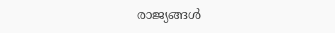രാജ്യങ്ങൾ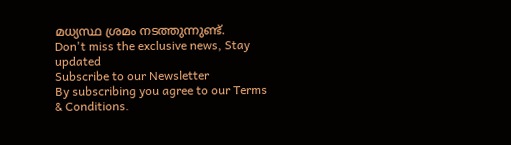മധ്യസ്ഥ ശ്രമം നടത്തുന്നുണ്ട്.
Don't miss the exclusive news, Stay updated
Subscribe to our Newsletter
By subscribing you agree to our Terms & Conditions.